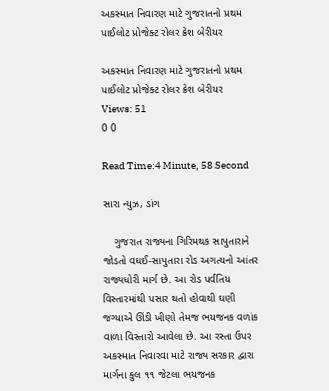અકસ્માત નિવારણ માટે ગુજરાતનો પ્રથમ પાઈલોટ પ્રોજેક્ટ રોલર ક્રેશ બેરીયર

અકસ્માત નિવારણ માટે ગુજરાતનો પ્રથમ પાઈલોટ પ્રોજેક્ટ રોલર ક્રેશ બેરીયર
Views: 51
0 0

Read Time:4 Minute, 58 Second

સારા ન્યુઝ, ડાંગ

    ગુજરાત રાજ્યના ગિરિમથક સાપુતારાને જોડતો વઘઈ-સાપુતારા રોડ અગત્યનો આંતર રાજ્યધોરી માર્ગ છે. આ રોડ પર્વતિય વિસ્તારમાંથી પસાર થતો હોવાથી ઘણી જગ્યાએ ઊંડી ખીણો તેમજ ભયજનક વળાંક વાળા વિસ્તારો આવેલા છે. આ રસ્તા ઉપર અકસ્માત નિવારવા માટે રાજ્ય સરકાર દ્વારા માર્ગના કુલ ૧૧ જેટલા ભયજનક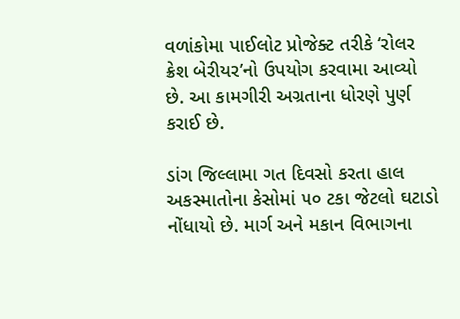વળાંકોમા પાઈલોટ પ્રોજેક્ટ તરીકે ‘રોલર ક્રેશ બેરીયર’નો ઉપયોગ કરવામા આવ્યો છે. આ કામગીરી અગ્રતાના ધોરણે પુર્ણ કરાઈ છે.

ડાંગ જિલ્લામા ગત દિવસો કરતા હાલ અકસ્માતોના કેસોમાં ૫૦ ટકા જેટલો ઘટાડો નોંધાયો છે. માર્ગ અને મકાન વિભાગના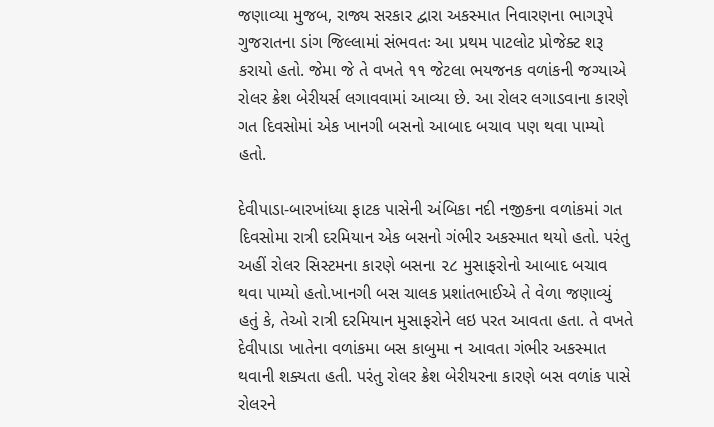જણાવ્યા મુજબ, રાજ્ય સરકાર દ્વારા અકસ્માત નિવારણના ભાગરૂપે ગુજરાતના ડાંગ જિલ્લામાં સંભવતઃ આ પ્રથમ પાટલોટ પ્રોજેક્ટ શરૂ કરાયો હતો. જેમા જે તે વખતે ૧૧ જેટલા ભયજનક વળાંકની જગ્યાએ રોલર ક્રેશ બેરીયર્સ લગાવવામાં આવ્યા છે. આ રોલર લગાડવાના કારણે ગત દિવસોમાં એક ખાનગી બસનો આબાદ બચાવ પણ થવા પામ્યો હતો.

દેવીપાડા-બારખાંધ્યા ફાટક પાસેની અંબિકા નદી નજીકના વળાંકમાં ગત દિવસોમા રાત્રી દરમિયાન એક બસનો ગંભીર અકસ્માત થયો હતો. પરંતુ અહીં રોલર સિસ્ટમના કારણે બસના ૨૮ મુસાફરોનો આબાદ બચાવ થવા પામ્યો હતો.ખાનગી બસ ચાલક પ્રશાંતભાઈએ તે વેળા જણાવ્યું હતું કે, તેઓ રાત્રી દરમિયાન મુસાફરોને લઇ પરત આવતા હતા. તે વખતે દેવીપાડા ખાતેના વળાંકમા બસ કાબુમા ન આવતા ગંભીર અકસ્માત થવાની શક્યતા હતી. પરંતુ રોલર ક્રેશ બેરીયરના કારણે બસ વળાંક પાસે રોલરને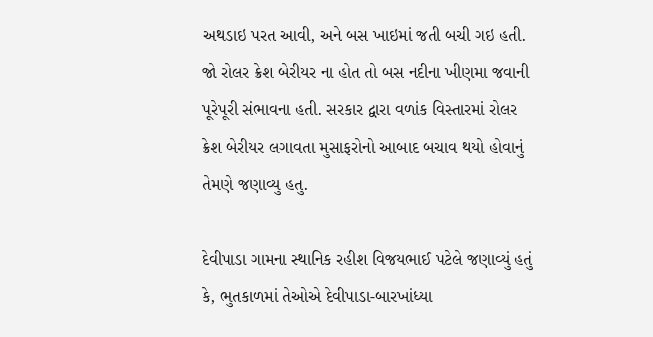અથડાઇ પરત આવી, અને બસ ખાઇમાં જતી બચી ગઇ હતી. જો રોલર ક્રેશ બેરીયર ના હોત તો બસ નદીના ખીણમા જવાની પૂરેપૂરી સંભાવના હતી. સરકાર દ્વારા વળાંક વિસ્તારમાં રોલર ક્રેશ બેરીયર લગાવતા મુસાફરોનો આબાદ બચાવ થયો હોવાનું તેમણે જણાવ્યુ હતુ.

દેવીપાડા ગામના સ્થાનિક રહીશ વિજયભાઈ પટેલે જણાવ્યું હતું કે, ભુતકાળમાં તેઓએ દેવીપાડા-બારખાંધ્યા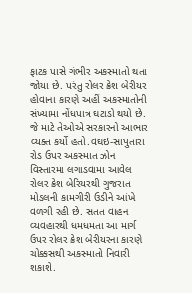ફાટક પાસે ગંભીર અકસ્માતો થતા જોયા છે. પરંતુ રોલર ક્રેશ બેરીયર હોવાના કારણે અહીં અકસ્માતોની સંખ્યામા નોંધપાત્ર ઘટાડો થયો છે. જે માટે તેઓએ સરકારનો આભાર વ્યક્ત કર્યો હતો.વઘઇ-સાપુતારા રોડ ઉપર અકસ્માત ઝોન વિસ્તારમા લગાડવામા આવેલ રોલર ક્રેશ બેરિયરથી ગુજરાત મોડલની કામગીરી ઉડીને આંખે વળગી રહી છે. સતત વાહન વ્યવહારથી ધમધમતા આ માર્ગ ઉપર રોલર ક્રેશ બેરીયરના કારણે ચોક્કસથી અકસ્માતો નિવારી શકાશે.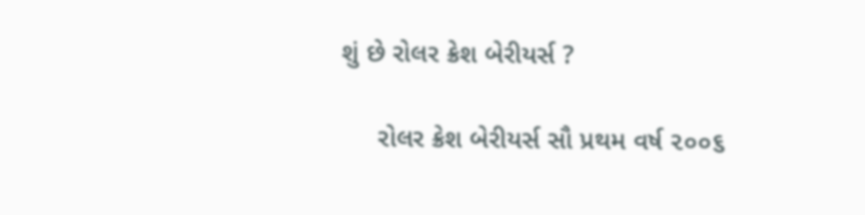શું છે રોલર ક્રેશ બેરીયર્સ ?

     રોલર ક્રેશ બેરીયર્સ સૌ પ્રથમ વર્ષ ૨૦૦૬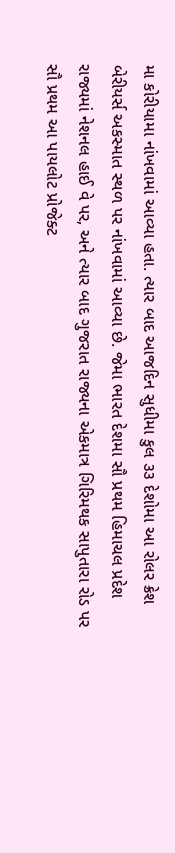મા કોરીયામા નાંખવામાં આવ્યા હતા. ત્યાર બાદ આજદિન સુધીમા કુલ ૩૩ દેશોમા આ રોલર ક્રેશ બેરીયર્સ અકસ્માત સ્થળ પર નાંખવામાં આવ્યા છે. જેમા ભારત દેશમા સૌ પ્રથમ હિમાચલ પ્રદેશ રાજ્યમાં નેશનલ હાઈ વે પર, અને ત્યાર બાદ ગુજરાત રાજ્યના એકમાત્ર ગિરિમથક સાપુતારા રોડ પર સૌ પ્રથમ આ પાયલોટ પ્રોજેક્ટ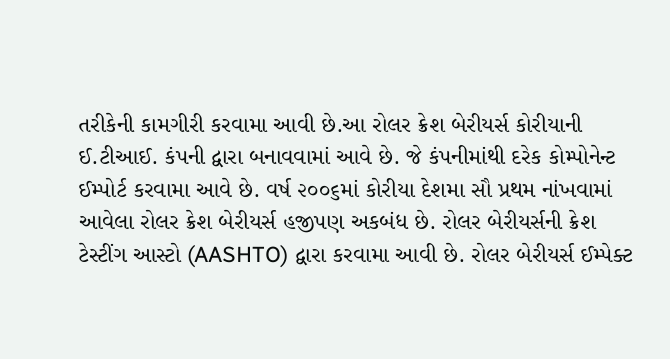તરીકેની કામગીરી કરવામા આવી છે.આ રોલર ક્રેશ બેરીયર્સ કોરીયાની ઈ.ટીઆઈ. કંપની દ્વારા બનાવવામાં આવે છે. જે કંપનીમાંથી દરેક કોમ્પોનેન્ટ ઈમ્પોર્ટ કરવામા આવે છે. વર્ષ ૨૦૦૬માં કોરીયા દેશમા સૌ પ્રથમ નાંખવામાં આવેલા રોલર ક્રેશ બેરીયર્સ હજીપણ અકબંધ છે. રોલર બેરીયર્સની ક્રેશ ટેસ્ટીંગ આસ્ટો (AASHTO) દ્વારા કરવામા આવી છે. રોલર બેરીયર્સ ઈમ્પેક્ટ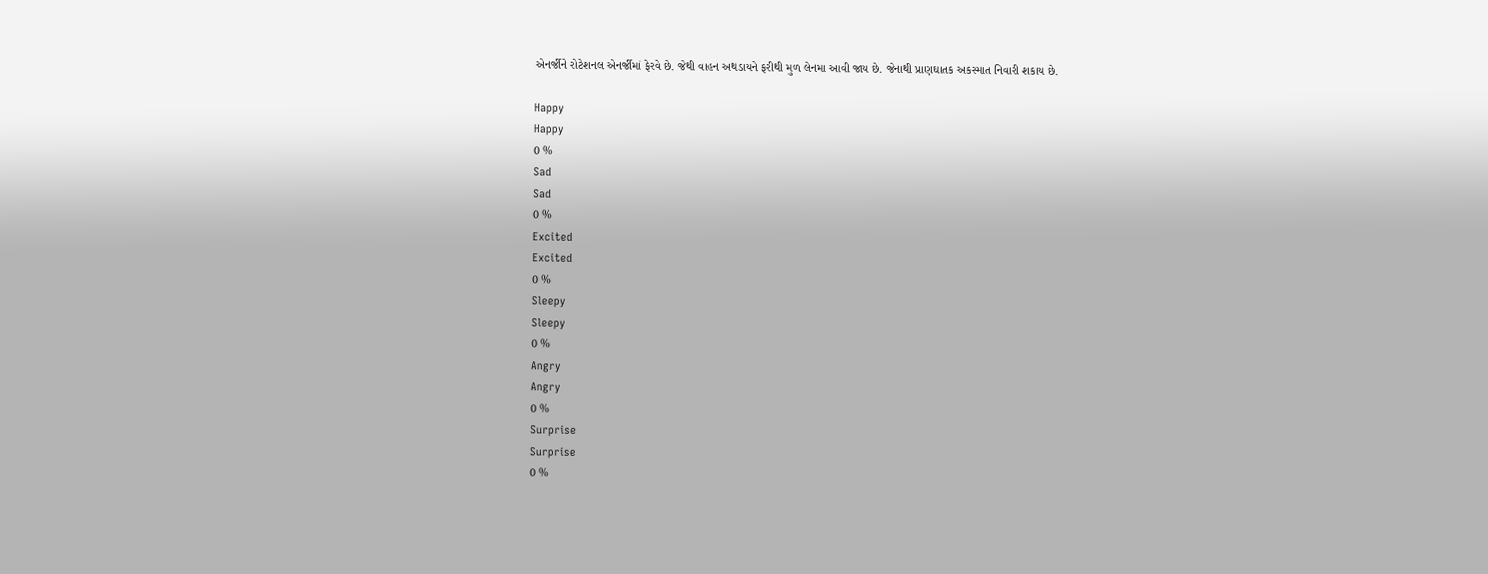એનર્જીને રોટેશનલ એનર્જીમાં ફેરવે છે. જેથી વાહન અથડાયને ફરીથી મુળ લેનમા આવી જાય છે. જેનાથી પ્રાણઘાતક અકસ્માત નિવારી શકાય છે.

Happy
Happy
0 %
Sad
Sad
0 %
Excited
Excited
0 %
Sleepy
Sleepy
0 %
Angry
Angry
0 %
Surprise
Surprise
0 %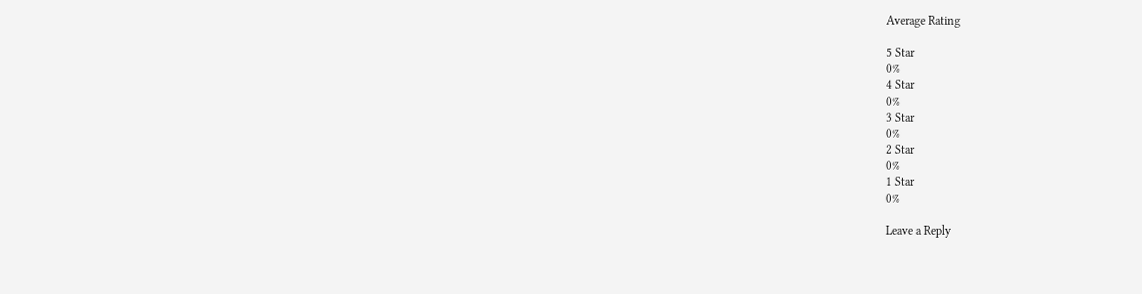Average Rating

5 Star
0%
4 Star
0%
3 Star
0%
2 Star
0%
1 Star
0%

Leave a Reply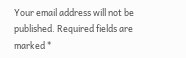Your email address will not be published. Required fields are marked *